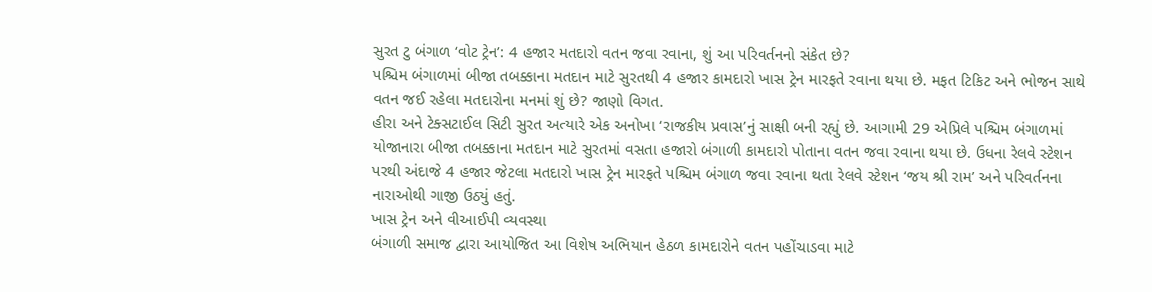સુરત ટુ બંગાળ ‘વોટ ટ્રેન’: 4 હજાર મતદારો વતન જવા રવાના, શું આ પરિવર્તનનો સંકેત છે?
પશ્ચિમ બંગાળમાં બીજા તબક્કાના મતદાન માટે સુરતથી 4 હજાર કામદારો ખાસ ટ્રેન મારફતે રવાના થયા છે. મફત ટિકિટ અને ભોજન સાથે વતન જઈ રહેલા મતદારોના મનમાં શું છે? જાણો વિગત.
હીરા અને ટેક્સટાઈલ સિટી સુરત અત્યારે એક અનોખા ‘રાજકીય પ્રવાસ’નું સાક્ષી બની રહ્યું છે. આગામી 29 એપ્રિલે પશ્ચિમ બંગાળમાં યોજાનારા બીજા તબક્કાના મતદાન માટે સુરતમાં વસતા હજારો બંગાળી કામદારો પોતાના વતન જવા રવાના થયા છે. ઉધના રેલવે સ્ટેશન પરથી અંદાજે 4 હજાર જેટલા મતદારો ખાસ ટ્રેન મારફતે પશ્ચિમ બંગાળ જવા રવાના થતા રેલવે સ્ટેશન ‘જય શ્રી રામ’ અને પરિવર્તનના નારાઓથી ગાજી ઉઠ્યું હતું.
ખાસ ટ્રેન અને વીઆઈપી વ્યવસ્થા
બંગાળી સમાજ દ્વારા આયોજિત આ વિશેષ અભિયાન હેઠળ કામદારોને વતન પહોંચાડવા માટે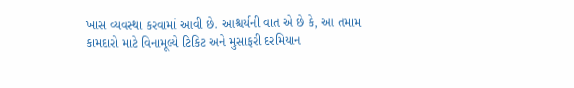ખાસ વ્યવસ્થા કરવામાં આવી છે. આશ્ચર્યની વાત એ છે કે, આ તમામ કામદારો માટે વિનામૂલ્યે ટિકિટ અને મુસાફરી દરમિયાન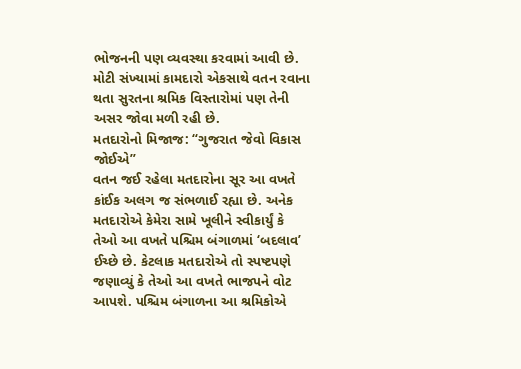ભોજનની પણ વ્યવસ્થા કરવામાં આવી છે. મોટી સંખ્યામાં કામદારો એકસાથે વતન રવાના થતા સુરતના શ્રમિક વિસ્તારોમાં પણ તેની અસર જોવા મળી રહી છે.
મતદારોનો મિજાજ: “ગુજરાત જેવો વિકાસ જોઈએ”
વતન જઈ રહેલા મતદારોના સૂર આ વખતે કાંઈક અલગ જ સંભળાઈ રહ્યા છે. અનેક મતદારોએ કેમેરા સામે ખૂલીને સ્વીકાર્યું કે તેઓ આ વખતે પશ્ચિમ બંગાળમાં ‘બદલાવ’ ઈચ્છે છે. કેટલાક મતદારોએ તો સ્પષ્ટપણે જણાવ્યું કે તેઓ આ વખતે ભાજપને વોટ આપશે. પશ્ચિમ બંગાળના આ શ્રમિકોએ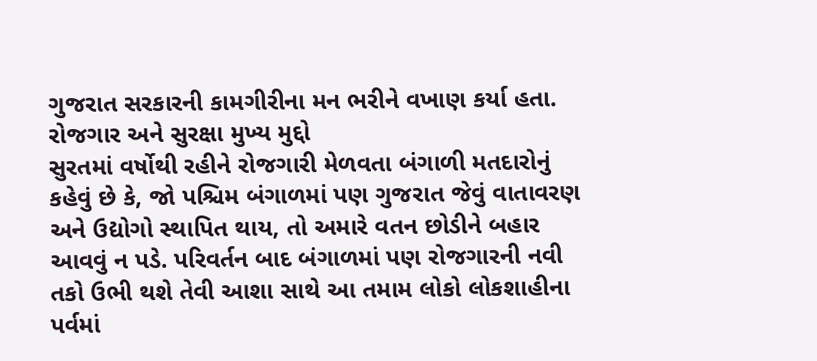ગુજરાત સરકારની કામગીરીના મન ભરીને વખાણ કર્યા હતા.
રોજગાર અને સુરક્ષા મુખ્ય મુદ્દો
સુરતમાં વર્ષોથી રહીને રોજગારી મેળવતા બંગાળી મતદારોનું કહેવું છે કે, જો પશ્ચિમ બંગાળમાં પણ ગુજરાત જેવું વાતાવરણ અને ઉદ્યોગો સ્થાપિત થાય, તો અમારે વતન છોડીને બહાર આવવું ન પડે. પરિવર્તન બાદ બંગાળમાં પણ રોજગારની નવી તકો ઉભી થશે તેવી આશા સાથે આ તમામ લોકો લોકશાહીના પર્વમાં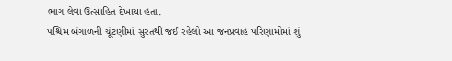ભાગ લેવા ઉત્સાહિત દેખાયા હતા.
પશ્ચિમ બંગાળની ચૂંટણીમાં સુરતથી જઈ રહેલો આ જનપ્રવાહ પરિણામોમાં શું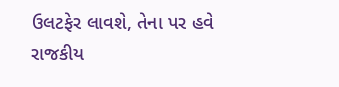ઉલટફેર લાવશે, તેના પર હવે રાજકીય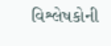વિશ્લેષકોની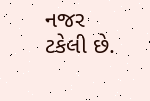નજર ટકેલી છે.